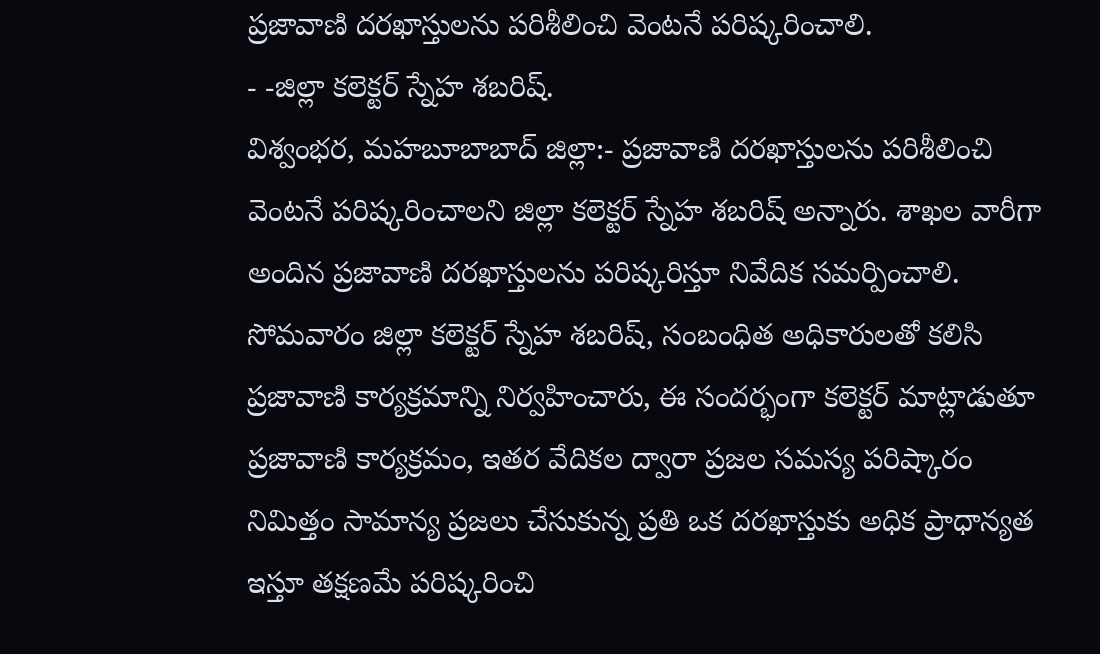ప్రజావాణి దరఖాస్తులను పరిశీలించి వెంటనే పరిష్కరించాలి.
- -జిల్లా కలెక్టర్ స్నేహ శబరిష్.
విశ్వంభర, మహబూబాబాద్ జిల్లా:- ప్రజావాణి దరఖాస్తులను పరిశీలించి వెంటనే పరిష్కరించాలని జిల్లా కలెక్టర్ స్నేహ శబరిష్ అన్నారు. శాఖల వారీగా అందిన ప్రజావాణి దరఖాస్తులను పరిష్కరిస్తూ నివేదిక సమర్పించాలి. సోమవారం జిల్లా కలెక్టర్ స్నేహ శబరిష్, సంబంధిత అధికారులతో కలిసి ప్రజావాణి కార్యక్రమాన్ని నిర్వహించారు, ఈ సందర్భంగా కలెక్టర్ మాట్లాడుతూ ప్రజావాణి కార్యక్రమం, ఇతర వేదికల ద్వారా ప్రజల సమస్య పరిష్కారం నిమిత్తం సామాన్య ప్రజలు చేసుకున్న ప్రతి ఒక దరఖాస్తుకు అధిక ప్రాధాన్యత ఇస్తూ తక్షణమే పరిష్కరించి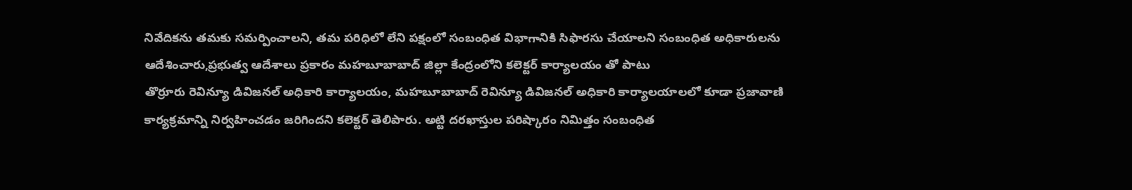నివేదికను తమకు సమర్పించాలని, తమ పరిధిలో లేని పక్షంలో సంబంధిత విభాగానికి సిఫారసు చేయాలని సంబంధిత అధికారులను ఆదేశించారు,ప్రభుత్వ ఆదేశాలు ప్రకారం మహబూబాబాద్ జిల్లా కేంద్రంలోని కలెక్టర్ కార్యాలయం తో పాటు
తొర్రూరు రెవిన్యూ డివిజనల్ అధికారి కార్యాలయం, మహబూబాబాద్ రెవిన్యూ డివిజనల్ అధికారి కార్యాలయాలలో కూడా ప్రజావాణి కార్యక్రమాన్ని నిర్వహించడం జరిగిందని కలెక్టర్ తెలిపారు. అట్టి దరఖాస్తుల పరిష్కారం నిమిత్తం సంబంధిత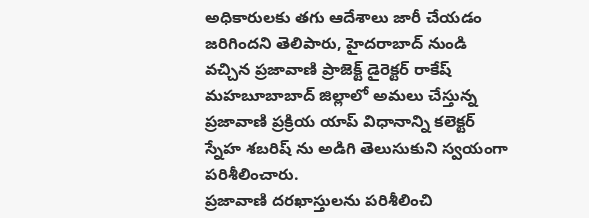అధికారులకు తగు ఆదేశాలు జారీ చేయడం జరిగిందని తెలిపారు, హైదరాబాద్ నుండి వచ్చిన ప్రజావాణి ప్రాజెక్ట్ డైరెక్టర్ రాకేష్ మహబూబాబాద్ జిల్లాలో అమలు చేస్తున్న ప్రజావాణి ప్రక్రియ యాప్ విధానాన్ని కలెక్టర్ స్నేహ శబరిష్ ను అడిగి తెలుసుకుని స్వయంగా పరిశీలించారు.
ప్రజావాణి దరఖాస్తులను పరిశీలించి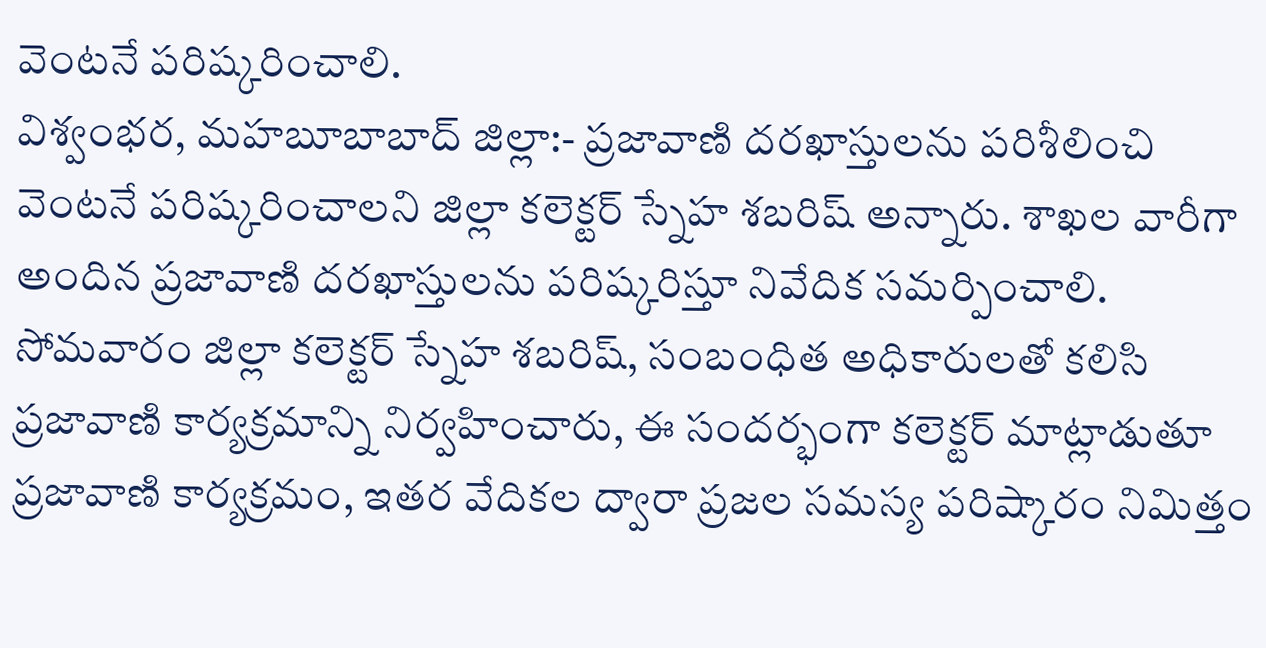వెంటనే పరిష్కరించాలి.
విశ్వంభర, మహబూబాబాద్ జిల్లా:- ప్రజావాణి దరఖాస్తులను పరిశీలించి వెంటనే పరిష్కరించాలని జిల్లా కలెక్టర్ స్నేహ శబరిష్ అన్నారు. శాఖల వారీగా అందిన ప్రజావాణి దరఖాస్తులను పరిష్కరిస్తూ నివేదిక సమర్పించాలి. సోమవారం జిల్లా కలెక్టర్ స్నేహ శబరిష్, సంబంధిత అధికారులతో కలిసి ప్రజావాణి కార్యక్రమాన్ని నిర్వహించారు, ఈ సందర్భంగా కలెక్టర్ మాట్లాడుతూ ప్రజావాణి కార్యక్రమం, ఇతర వేదికల ద్వారా ప్రజల సమస్య పరిష్కారం నిమిత్తం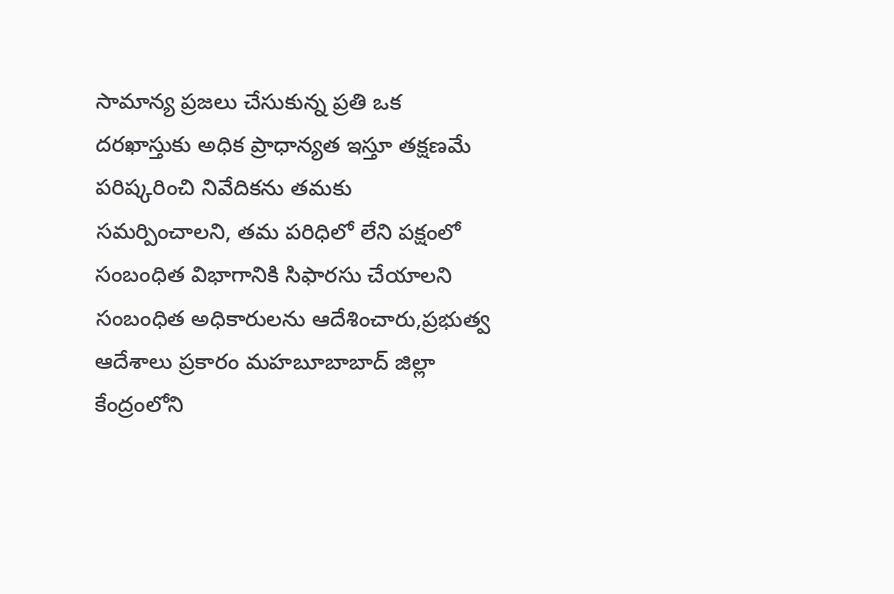సామాన్య ప్రజలు చేసుకున్న ప్రతి ఒక దరఖాస్తుకు అధిక ప్రాధాన్యత ఇస్తూ తక్షణమే పరిష్కరించి నివేదికను తమకు సమర్పించాలని, తమ పరిధిలో లేని పక్షంలో సంబంధిత విభాగానికి సిఫారసు చేయాలని సంబంధిత అధికారులను ఆదేశించారు,ప్రభుత్వ ఆదేశాలు ప్రకారం మహబూబాబాద్ జిల్లా కేంద్రంలోని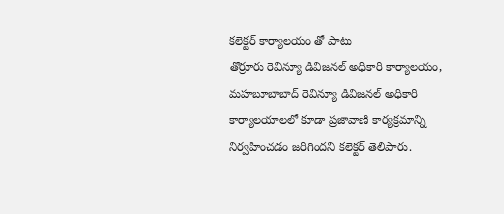కలెక్టర్ కార్యాలయం తో పాటు
తొర్రూరు రెవిన్యూ డివిజనల్ అధికారి కార్యాలయం, మహబూబాబాద్ రెవిన్యూ డివిజనల్ అధికారి కార్యాలయాలలో కూడా ప్రజావాణి కార్యక్రమాన్ని నిర్వహించడం జరిగిందని కలెక్టర్ తెలిపారు.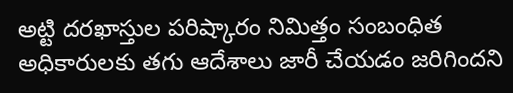అట్టి దరఖాస్తుల పరిష్కారం నిమిత్తం సంబంధిత అధికారులకు తగు ఆదేశాలు జారీ చేయడం జరిగిందని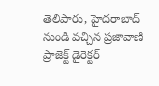తెలిపారు, హైదరాబాద్ నుండి వచ్చిన ప్రజావాణి ప్రాజెక్ట్ డైరెక్టర్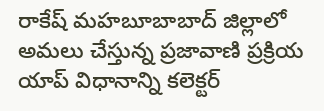రాకేష్ మహబూబాబాద్ జిల్లాలో అమలు చేస్తున్న ప్రజావాణి ప్రక్రియ యాప్ విధానాన్ని కలెక్టర్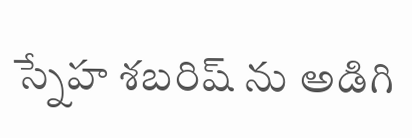స్నేహ శబరిష్ ను అడిగి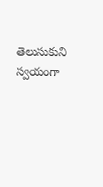తెలుసుకుని స్వయంగా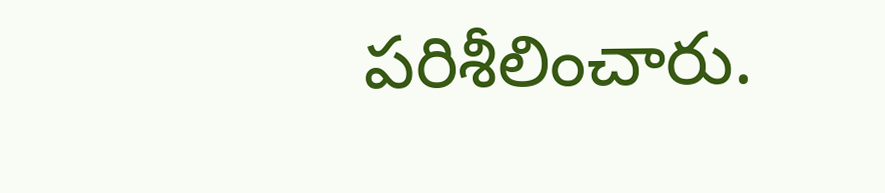పరిశీలించారు.